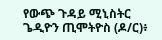የውጭ ጉዳይ ሚኒስትር ጌዲዮን ጢሞትዮስ (ዶ/ር)፥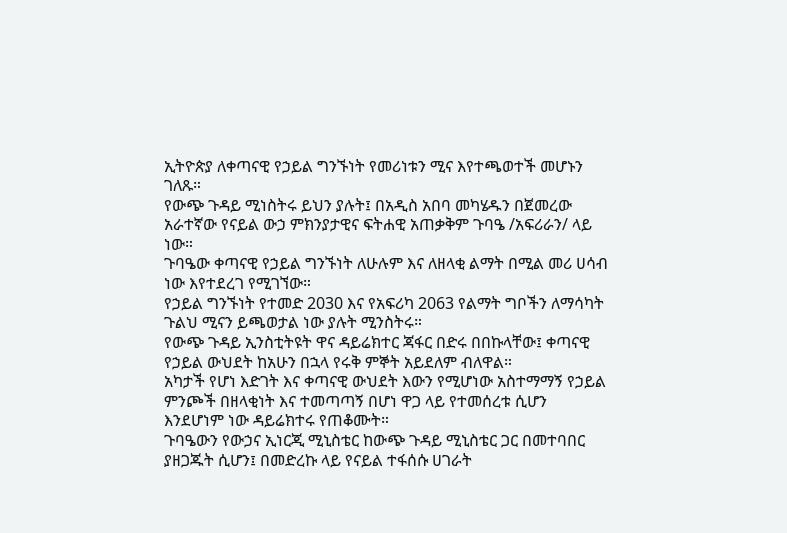ኢትዮጵያ ለቀጣናዊ የኃይል ግንኙነት የመሪነቱን ሚና እየተጫወተች መሆኑን ገለጹ።
የውጭ ጉዳይ ሚነስትሩ ይህን ያሉት፤ በአዲስ አበባ መካሄዱን በጀመረው አራተኛው የናይል ውኃ ምክንያታዊና ፍትሐዊ አጠቃቅም ጉባዔ /አፍሪራን/ ላይ ነው።
ጉባዔው ቀጣናዊ የኃይል ግንኙነት ለሁሉም እና ለዘላቂ ልማት በሚል መሪ ሀሳብ ነው እየተደረገ የሚገኘው።
የኃይል ግንኙነት የተመድ 2030 እና የአፍሪካ 2063 የልማት ግቦችን ለማሳካት ጉልህ ሚናን ይጫወታል ነው ያሉት ሚንስትሩ።
የውጭ ጉዳይ ኢንስቲትዩት ዋና ዳይሬክተር ጃፋር በድሩ በበኩላቸው፤ ቀጣናዊ የኃይል ውህደት ከአሁን በኋላ የሩቅ ምኞት አይደለም ብለዋል።
አካታች የሆነ እድገት እና ቀጣናዊ ውህደት እውን የሚሆነው አስተማማኝ የኃይል ምንጮች በዘላቂነት እና ተመጣጣኝ በሆነ ዋጋ ላይ የተመሰረቱ ሲሆን እንደሆነም ነው ዳይሬክተሩ የጠቆሙት።
ጉባዔውን የውኃና ኢነርጂ ሚኒስቴር ከውጭ ጉዳይ ሚኒስቴር ጋር በመተባበር ያዘጋጁት ሲሆን፤ በመድረኩ ላይ የናይል ተፋሰሱ ሀገራት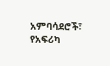አምባሳደሮች፣ የአፍሪካ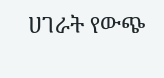ሀገራት የውጭ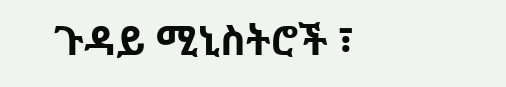ጉዳይ ሚኒስትሮች ፣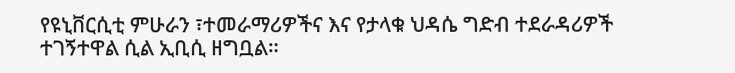የዩኒቨርሲቲ ምሁራን ፣ተመራማሪዎችና እና የታላቁ ህዳሴ ግድብ ተደራዳሪዎች ተገኝተዋል ሲል ኢቢሲ ዘግቧል።